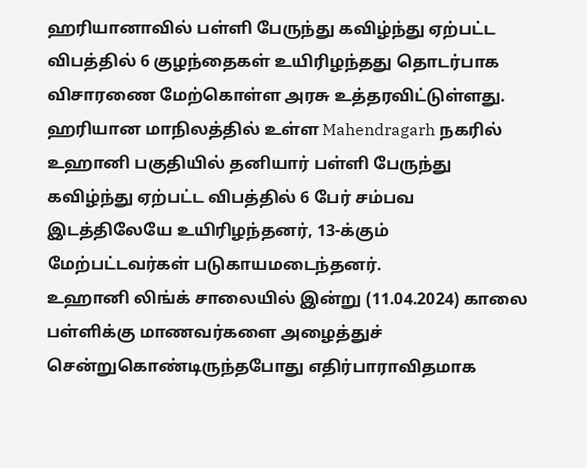ஹரியானாவில் பள்ளி பேருந்து கவிழ்ந்து ஏற்பட்ட விபத்தில் 6 குழந்தைகள் உயிரிழந்தது தொடர்பாக  விசாரணை மேற்கொள்ள அரசு உத்தரவிட்டுள்ளது.
ஹரியான மாநிலத்தில் உள்ள Mahendragarh நகரில் உஹானி பகுதியில் தனியார் பள்ளி பேருந்து கவிழ்ந்து ஏற்பட்ட விபத்தில் 6 பேர் சம்பவ இடத்திலேயே உயிரிழந்தனர், 13-க்கும் மேற்பட்டவர்கள் படுகாயமடைந்தனர்.
உஹானி லிங்க் சாலையில் இன்று (11.04.2024) காலை பள்ளிக்கு மாணவர்களை அழைத்துச் சென்றுகொண்டிருந்தபோது எதிர்பாராவிதமாக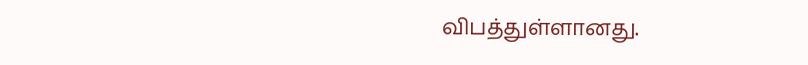விபத்துள்ளானது.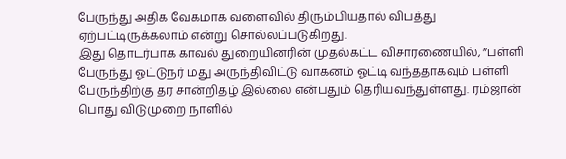பேருந்து அதிக வேகமாக வளைவில் திரும்பியதால் விபத்து ஏற்பட்டிருக்கலாம் என்று சொல்லப்படுகிறது.
இது தொடர்பாக காவல் துறையினரின் முதல்கட்ட விசாரணையில், ”பள்ளி பேருந்து ஓட்டுநர் மது அருந்திவிட்டு வாகனம் ஓட்டி வந்ததாகவும் பள்ளி பேருந்திற்கு தர சான்றிதழ் இல்லை என்பதும் தெரியவந்துள்ளது. ரம்ஜான் பொது விடுமுறை நாளில்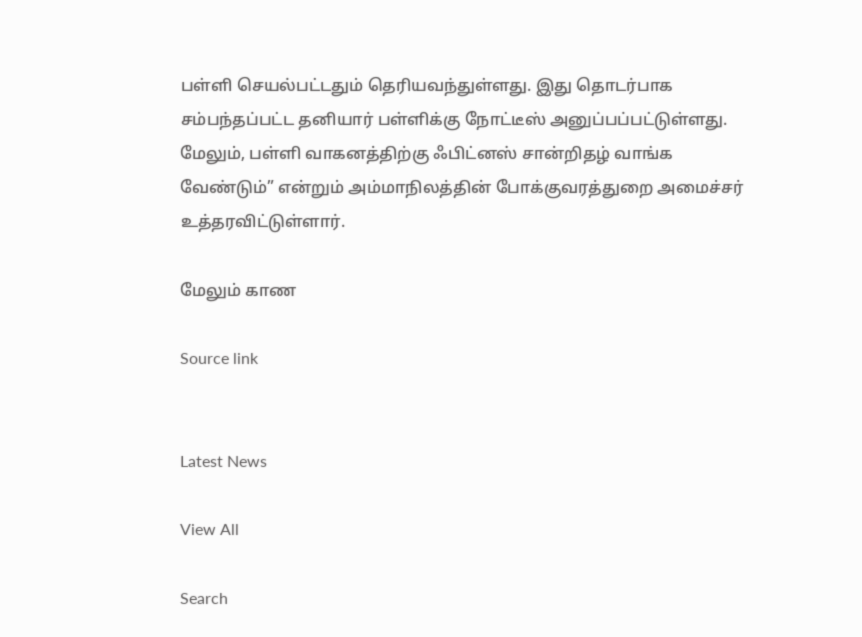பள்ளி செயல்பட்டதும் தெரியவந்துள்ளது. இது தொடர்பாக சம்பந்தப்பட்ட தனியார் பள்ளிக்கு நோட்டீஸ் அனுப்பப்பட்டுள்ளது. மேலும், பள்ளி வாகனத்திற்கு ஃபிட்னஸ் சான்றிதழ் வாங்க வேண்டும்” என்றும் அம்மாநிலத்தின் போக்குவரத்துறை அமைச்சர் உத்தரவிட்டுள்ளார்.

மேலும் காண

Source link


Latest News

View All

Search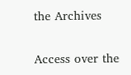the Archives

Access over the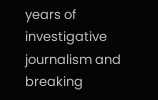years of investigative journalism and breaking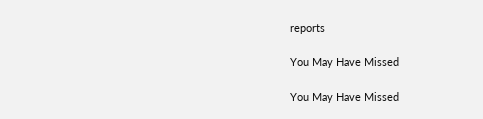reports

You May Have Missed

You May Have Missed